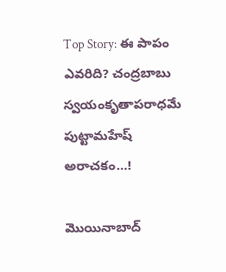Top Story: ఈ పాపం ఎవరిది? చంద్రబాబు స్వయంకృతాపరాధమే పుట్టామహేష్ అరాచకం…!

మొయినాబాద్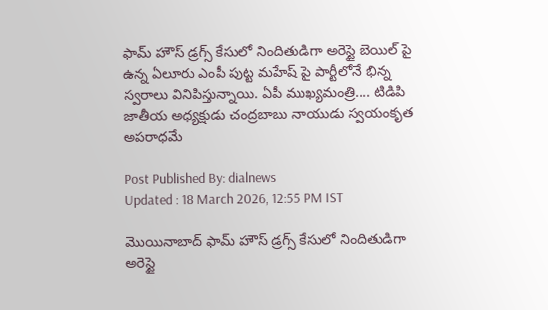ఫామ్ హౌస్ డ్రగ్స్ కేసులో నిందితుడిగా అరెస్టై బెయిల్ పై ఉన్న ఏలూరు ఎంపీ పుట్ట మహేష్ పై పార్టీలోనే భిన్న స్వరాలు వినిపిస్తున్నాయి. ఏపీ ముఖ్యమంత్రి.... టిడిపి జాతీయ అధ్యక్షుడు చంద్రబాబు నాయుడు స్వయంకృత అపరాధమే

Post Published By: dialnews
Updated : 18 March 2026, 12:55 PM IST

మొయినాబాద్ ఫామ్ హౌస్ డ్రగ్స్ కేసులో నిందితుడిగా అరెస్టై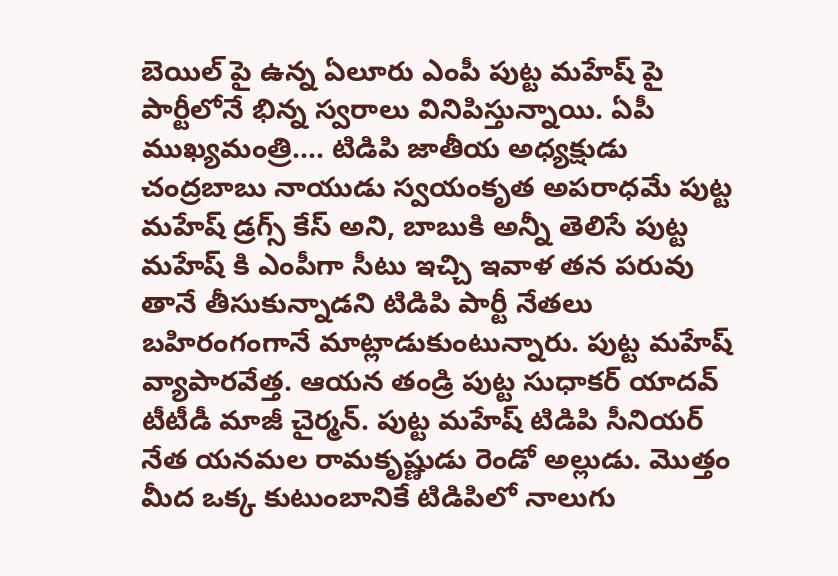బెయిల్ పై ఉన్న ఏలూరు ఎంపీ పుట్ట మహేష్ పై పార్టీలోనే భిన్న స్వరాలు వినిపిస్తున్నాయి. ఏపీ ముఖ్యమంత్రి.... టిడిపి జాతీయ అధ్యక్షుడు చంద్రబాబు నాయుడు స్వయంకృత అపరాధమే పుట్ట మహేష్ డ్రగ్స్ కేస్ అని, బాబుకి అన్నీ తెలిసే పుట్ట మహేష్ కి ఎంపీగా సీటు ఇచ్చి ఇవాళ తన పరువు తానే తీసుకున్నాడని టిడిపి పార్టీ నేతలు బహిరంగంగానే మాట్లాడుకుంటున్నారు. పుట్ట మహేష్ వ్యాపారవేత్త. ఆయన తండ్రి పుట్ట సుధాకర్ యాదవ్ టీటీడీ మాజీ చైర్మన్. పుట్ట మహేష్ టిడిపి సీనియర్ నేత యనమల రామకృష్ణుడు రెండో అల్లుడు. మొత్తం మీద ఒక్క కుటుంబానికే టిడిపిలో నాలుగు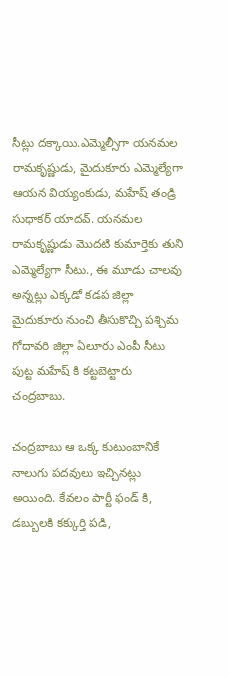సీట్లు దక్కాయి.ఎమ్మెల్సీగా యనమల రామకృష్ణుడు, మైదుకూరు ఎమ్మెల్యేగా ఆయన వియ్యంకుడు, మహేష్ తండ్రి సుధాకర్ యాదవ్. యనమల రామకృష్ణుడు మొదటి కుమార్తెకు తుని ఎమ్మెల్యేగా సీటు., ఈ మూడు చాలవు అన్నట్లు ఎక్కడో కడప జిల్లా మైదుకూరు నుంచి తీసుకొచ్చి పశ్చిమ గోదావరి జిల్లా ఏలూరు ఎంపీ సీటు పుట్ట మహేష్ కి కట్టబెట్టారు చంద్రబాబు.

చంద్రబాబు ఆ ఒక్క కుటుంబానికే నాలుగు పదవులు ఇచ్చినట్లు అయింది. కేవలం పార్టీ ఫండ్ కి, డబ్బులకి కక్కుర్తి పడి,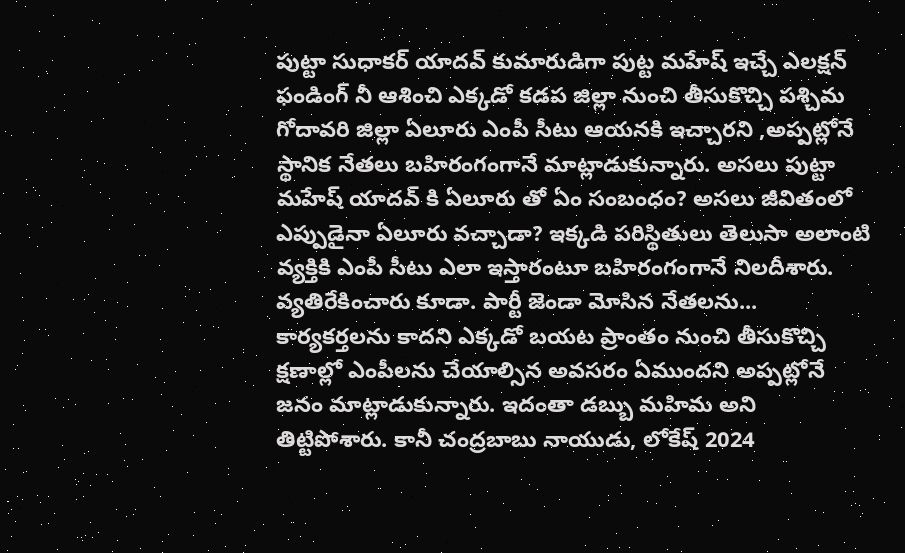పుట్టా సుధాకర్ యాదవ్ కుమారుడిగా పుట్ట మహేష్ ఇచ్చే ఎలక్షన్ ఫండింగ్ నీ ఆశించి ఎక్కడో కడప జిల్లా నుంచి తీసుకొచ్చి పశ్చిమ గోదావరి జిల్లా ఏలూరు ఎంపీ సీటు ఆయనకి ఇచ్చారని ,అప్పట్లోనే స్థానిక నేతలు బహిరంగంగానే మాట్లాడుకున్నారు. అసలు పుట్టా మహేష్ యాదవ్ కి ఏలూరు తో ఏం సంబంధం? అసలు జీవితంలో ఎప్పుడైనా ఏలూరు వచ్చాడా? ఇక్కడి పరిస్థితులు తెలుసా అలాంటి వ్యక్తికి ఎంపీ సీటు ఎలా ఇస్తారంటూ బహిరంగంగానే నిలదీశారు. వ్యతిరేకించారు కూడా. పార్టీ జెండా మోసిన నేతలను... కార్యకర్తలను కాదని ఎక్కడో బయట ప్రాంతం నుంచి తీసుకొచ్చి క్షణాల్లో ఎంపీలను చేయాల్సిన అవసరం ఏముందని అప్పట్లోనే జనం మాట్లాడుకున్నారు. ఇదంతా డబ్బు మహిమ అని తిట్టిపోశారు. కానీ చంద్రబాబు నాయుడు, లోకేష్ 2024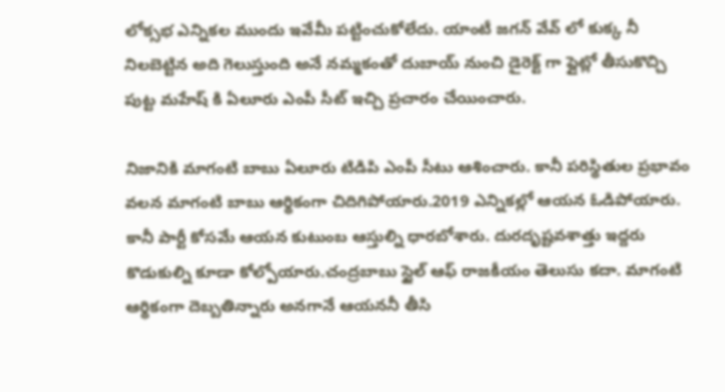లోక్సభ ఎన్నికల ముందు ఇవేమీ పట్టించుకోలేదు. యాంటీ జగన్ వేవ్ లో కుక్క నీ నిలబెట్టిన అది గెలుస్తుంది అనే నమ్మకంతో దుబాయ్ నుంచి డైరెక్ట్ గా ఫ్లైట్లో తీసుకొచ్చి పుట్ట మహేష్ కి ఏలూరు ఎంపీ సీట్ ఇచ్చి ప్రచారం చేయించారు.

నిజానికి మాగంటి బాబు ఏలూరు టిడిపి ఎంపీ సీటు ఆశించారు. కానీ పరిస్థితుల ప్రభావం వలన మాగంటి బాబు ఆర్థికంగా చిదిగిపోయారు.2019 ఎన్నికల్లో ఆయన ఓడిపోయారు. కానీ పార్టీ కోసమే ఆయన కుటుంబ ఆస్తుల్ని ధారబోశారు. దురదృష్టవశాత్తు ఇద్దరు కొడుకుల్ని కూడా కోల్పోయారు.చంద్రబాబు స్టైల్ ఆఫ్ రాజకీయం తెలుసు కదా. మాగంటి ఆర్థికంగా దెబ్బతిన్నారు అనగానే ఆయననీ తీసి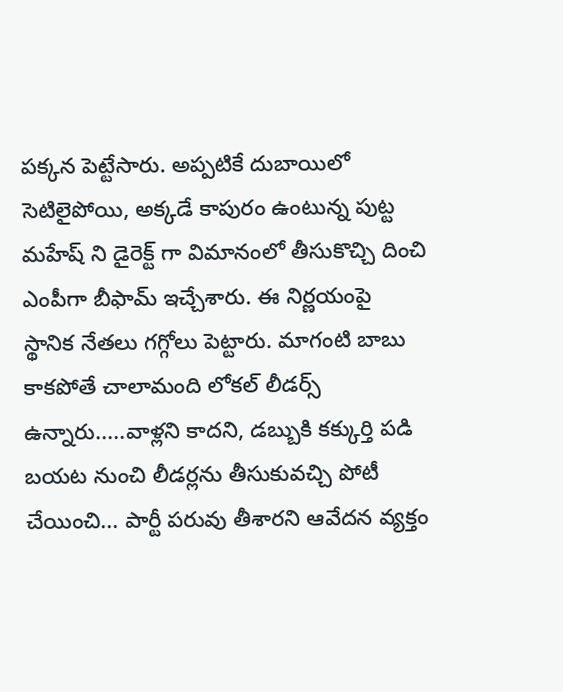పక్కన పెట్టేసారు. అప్పటికే దుబాయిలో సెటిలైపోయి, అక్కడే కాపురం ఉంటున్న పుట్ట మహేష్ ని డైరెక్ట్ గా విమానంలో తీసుకొచ్చి దించి ఎంపీగా బీఫామ్ ఇచ్చేశారు. ఈ నిర్ణయంపై స్థానిక నేతలు గగ్గోలు పెట్టారు. మాగంటి బాబు కాకపోతే చాలామంది లోకల్ లీడర్స్ ఉన్నారు.....వాళ్లని కాదని, డబ్బుకి కక్కుర్తి పడి బయట నుంచి లీడర్లను తీసుకువచ్చి పోటీ చేయించి... పార్టీ పరువు తీశారని ఆవేదన వ్యక్తం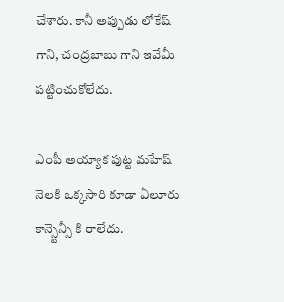చేశారు. కానీ అప్పుడు లోకేష్ గాని, చంద్రబాబు గాని ఇవేమీ పట్టించుకోలేదు.

ఎంపీ అయ్యాక పుట్ట మహేష్ నెలకి ఒక్కసారి కూడా ఏలూరు కాన్స్టెన్సీ కి రాలేదు.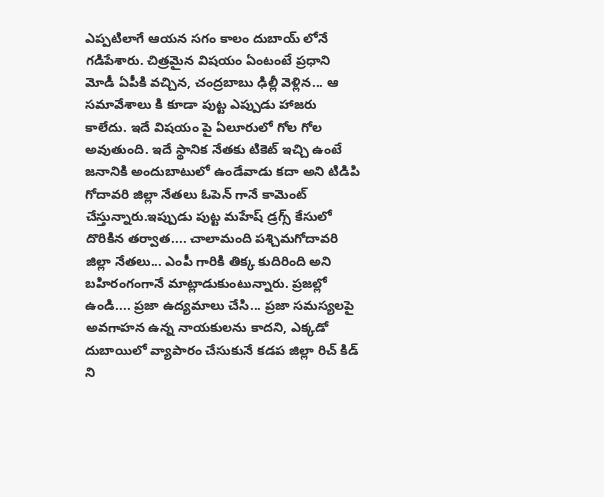ఎప్పటిలాగే ఆయన సగం కాలం దుబాయ్ లోనే గడిపేశారు. చిత్రమైన విషయం ఏంటంటే ప్రధాని మోడీ ఏపీకి వచ్చిన, చంద్రబాబు ఢిల్లీ వెళ్లిన... ఆ సమావేశాలు కి కూడా పుట్ట ఎప్పుడు హాజరు కాలేదు. ఇదే విషయం పై ఏలూరులో గోల గోల అవుతుంది. ఇదే స్థానిక నేతకు టికెట్ ఇచ్చి ఉంటే జనానికి అందుబాటులో ఉండేవాడు కదా అని టిడిపి గోదావరి జిల్లా నేతలు ఓపెన్ గానే కామెంట్ చేస్తున్నారు.ఇప్పుడు పుట్ట మహేష్ డ్రగ్స్ కేసులో దొరికిన తర్వాత.... చాలామంది పశ్చిమగోదావరి జిల్లా నేతలు... ఎంపీ గారికి తిక్క కుదిరింది అని బహిరంగంగానే మాట్లాడుకుంటున్నారు. ప్రజల్లో ఉండి.... ప్రజా ఉద్యమాలు చేసి... ప్రజా సమస్యలపై అవగాహన ఉన్న నాయకులను కాదని, ఎక్కడో దుబాయిలో వ్యాపారం చేసుకునే కడప జిల్లా రిచ్ కిడ్ ని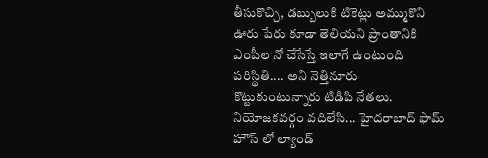తీసుకొచ్చి, డబ్బులుకి టికెట్లు అమ్ముకొని ఊరు పేరు కూడా తెలియని ప్రాంతానికి ఎంపీల నో చేసేస్తే ఇలాగే ఉంటుంది పరిస్థితి.... అని నెత్తినూరు కొట్టుకుంటున్నారు టిడిపి నేతలు. నియోజకవర్గం వదిలేసి... హైదరాబాద్ ఫామ్ హౌస్ లో ల్యాండ్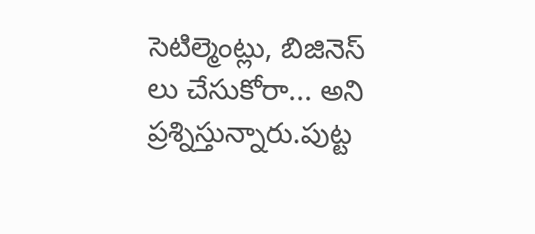సెటిల్మెంట్లు, బిజినెస్ లు చేసుకోరా... అని ప్రశ్నిస్తున్నారు.పుట్ట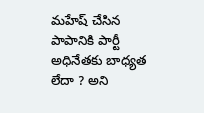మహేష్ చేసిన పాపానికి పార్టీ అధినేతకు బాధ్యత లేదా ? అని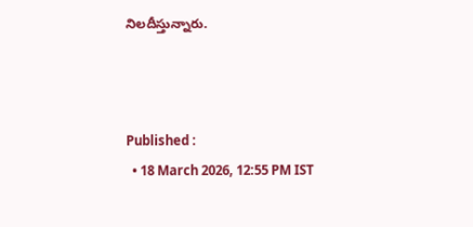నిలదీస్తున్నారు.



Published :
  • 18 March 2026, 12:55 PM IST